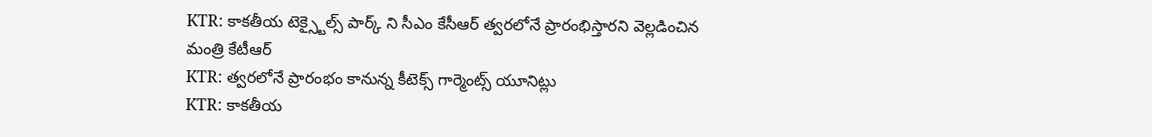KTR: కాకతీయ టెక్స్టైల్స్ పార్క్ ని సీఎం కేసీఆర్ త్వరలోనే ప్రారంభిస్తారని వెల్లడించిన మంత్రి కేటీఆర్
KTR: త్వరలోనే ప్రారంభం కానున్న కీటెక్స్ గార్మెంట్స్ యూనిట్లు
KTR: కాకతీయ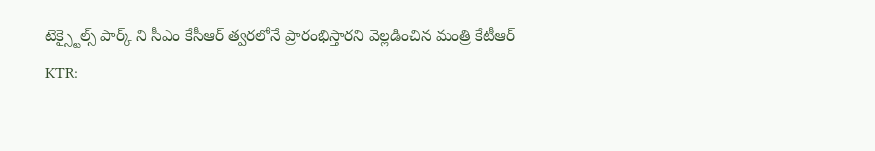టెక్స్టైల్స్ పార్క్ ని సీఎం కేసీఆర్ త్వరలోనే ప్రారంభిస్తారని వెల్లడించిన మంత్రి కేటీఆర్
KTR: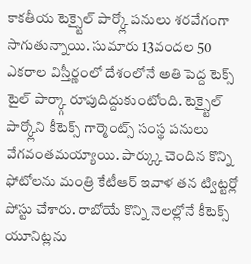కాకతీయ టెక్స్టైల్ పార్క్లో పనులు శరవేగంగా సాగుతున్నాయి. సుమారు 13వందల 50 ఎకరాల విస్తీర్ణంలో దేశంలోనే అతి పెద్ద టెక్స్ టైల్ పార్క్గా రూపుదిద్దుకుంటోంది. టెక్స్టైల్ పార్క్లోని కీటెక్స్ గార్మెంట్స్ సంస్థ పనులు వేగవంతమయ్యాయి. పార్క్కు చెందిన కొన్ని ఫోటోలను మంత్రి కేటీఆర్ ఇవాళ తన ట్విట్టర్లో పోస్టు చేశారు. రాబోయే కొన్ని నెలల్లోనే కీటెక్స్ యూనిట్లను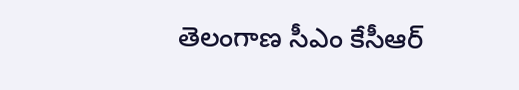తెలంగాణ సీఎం కేసీఆర్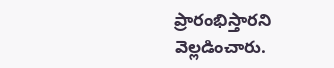ప్రారంభిస్తారని వెల్లడించారు.